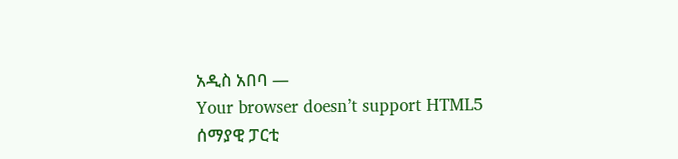አዲስ አበባ —
Your browser doesn’t support HTML5
ሰማያዊ ፓርቲ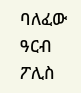ባለፈው ዓርብ ፖሊስ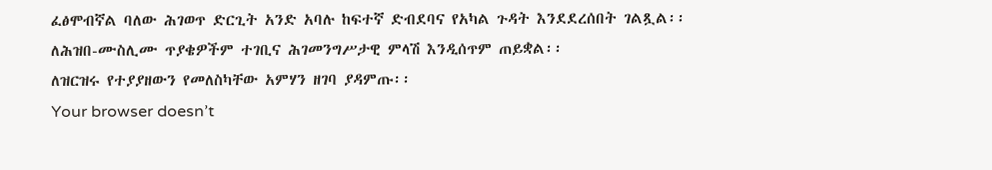ፈፅሞብኛል ባለው ሕገወጥ ድርጊት አንድ አባሉ ከፍተኛ ድብደባና የአካል ጉዳት እንደደረሰበት ገልጿል፡፡
ለሕዝበ-ሙስሊሙ ጥያቄዎችም ተገቢና ሕገመንግሥታዊ ምላሽ እንዲሰጥም ጠይቋል፡፡
ለዝርዝሩ የተያያዘውን የመለስካቸው አምሃን ዘገባ ያዳምጡ፡፡
Your browser doesn’t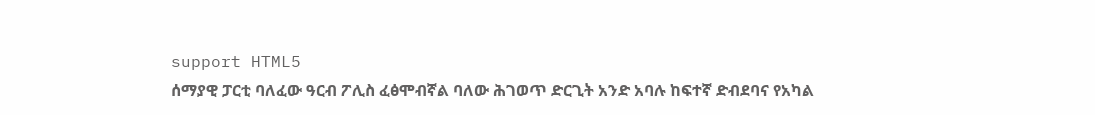support HTML5
ሰማያዊ ፓርቲ ባለፈው ዓርብ ፖሊስ ፈፅሞብኛል ባለው ሕገወጥ ድርጊት አንድ አባሉ ከፍተኛ ድብደባና የአካል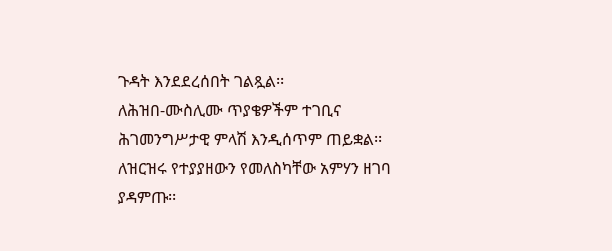ጉዳት እንደደረሰበት ገልጿል፡፡
ለሕዝበ-ሙስሊሙ ጥያቄዎችም ተገቢና ሕገመንግሥታዊ ምላሽ እንዲሰጥም ጠይቋል፡፡
ለዝርዝሩ የተያያዘውን የመለስካቸው አምሃን ዘገባ ያዳምጡ፡፡